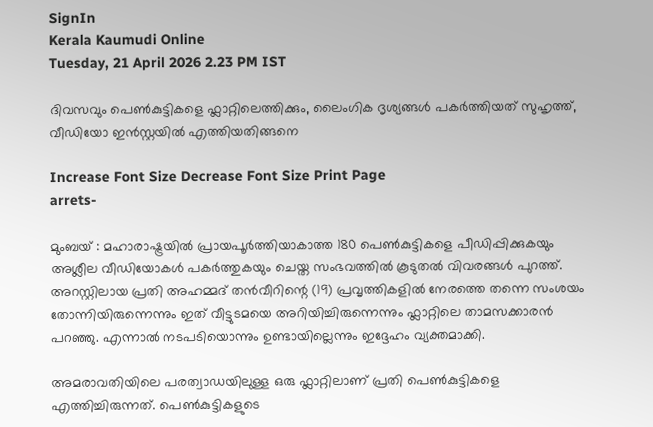SignIn
Kerala Kaumudi Online
Tuesday, 21 April 2026 2.23 PM IST

ദിവസവും പെൺകുട്ടികളെ ഫ്ലാറ്റിലെത്തിക്കും, ലൈംഗിക ദൃശ്യങ്ങൾ പകർത്തിയത് സുഹൃത്ത്, വീഡിയോ ഇൻസ്റ്റയിൽ എത്തിയതിങ്ങനെ

Increase Font Size Decrease Font Size Print Page
arrets-

മുംബയ് : മഹാരാഷ്ട്രയിൽ പ്രായപൂർത്തിയാകാത്ത 180 പെൺകുട്ടികളെ പീഡിപ്പിക്കുകയും അശ്ലീല വീഡിയോകൾ പകർത്തുകയും ചെയ്ത സംഭവത്തിൽ കൂടുതൽ വിവരങ്ങൾ പുറത്ത്. അറസ്റ്റിലായ പ്രതി അഹമ്മദ് തൻവീറിന്റെ (19) പ്രവൃത്തികളിൽ നേരത്തെ തന്നെ സംശയം തോന്നിയിരുന്നെന്നും ഇത് വീട്ടുടമയെ അറിയിച്ചിരുന്നെന്നും ഫ്ലാറ്റിലെ താമസക്കാരൻ പറഞ്ഞു. എന്നാൽ നടപടിയൊന്നും ഉണ്ടായില്ലെന്നും ഇദ്ദേഹം വ്യക്തമാക്കി.

അമരാവതിയിലെ പരത്വാഡയിലുള്ള ഒരു ഫ്ലാറ്റിലാണ് പ്രതി പെൺകുട്ടികളെ എത്തിച്ചിരുന്നത്. പെൺകുട്ടികളുടെ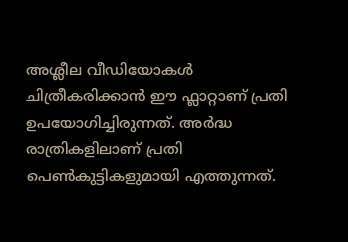അശ്ലീല വീഡിയോകൾ ചിത്രീകരിക്കാൻ ഈ ഫ്ലാറ്റാണ് പ്രതി ഉപയോഗിച്ചിരുന്നത്. അർദ്ധ രാത്രികളിലാണ് പ്രതി പെൺകുട്ടികളുമായി എത്തുന്നത്.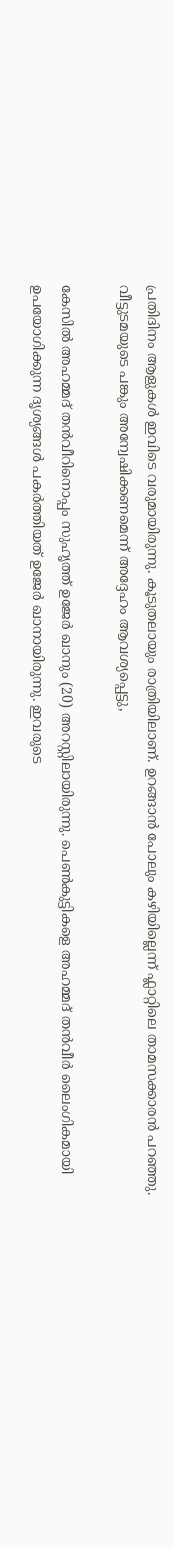പ്രതിദിനം ആളുകൾ ഇവിടെ വരുമായിരുന്നു. കൂടുതലായും രാത്രിയിലാണ്. ഉറങ്ങാൻ പോലും കഴിയില്ലെന്ന് ഫ്ലാറ്റിലെ താമസക്കാരൻ പറഞ്ഞു. വീട്ടുടമയുടെ പങ്കും അന്വേഷിക്കണമെന്ന് അദ്ദേഹം ആവശ്യപ്പെട്ടു,

കേസിൽ അഹമ്മദ് തൻവീറിനൊപ്പം സുഹൃത്ത് ഉജേർ ഖാനും (20) അറസ്റ്റിലായിരുന്നു. പെൺകുട്ടികളെ അഹമ്മദ് തൻവീർ ലൈംഗികമായി ഉപയോഗിക്കുന്ന ദൃശ്യങ്ങൾ പകർത്തിയത് ഉജേർ ഖാനായിരുന്നു. ഇവരുടെ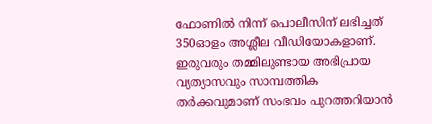ഫോണിൽ നിന്ന് പൊലീസിന് ലഭിച്ചത് 350ഓളം അശ്ലീല വീഡിയോകളാണ്. ഇരുവരും തമ്മിലുണ്ടായ അഭിപ്രായ വ്യത്യാസവും സാമ്പത്തിക തർക്കവുമാണ് സംഭവം പുറത്തറിയാൻ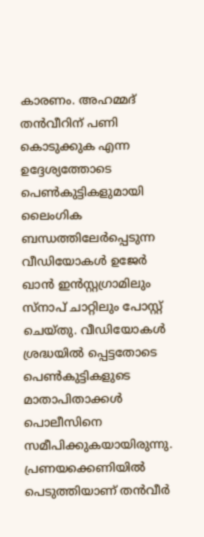കാരണം. അഹമ്മദ് തൻവീറിന് പണി കൊടുക്കുക എന്ന ഉദ്ദേശ്യത്തോടെ പെൺകുട്ടികളുമായി ലൈംഗിക ബന്ധത്തിലേർപ്പെടുന്ന വീഡിയോകൾ ഉജേർ ഖാൻ ഇൻസ്റ്റഗ്രാമിലും സ്നാപ് ചാറ്റിലും പോസ്റ്റ് ചെയ്തു. വീഡിയോകൾ ശ്രദ്ധയിൽ പ്പെട്ടതോടെ പെൺകുട്ടികളുടെ മാതാപിതാക്കൾ പൊലീസിനെ സമീപിക്കുകയായിരുന്നു. പ്രണയക്കെണിയിൽ പെടുത്തിയാണ് തൻവീർ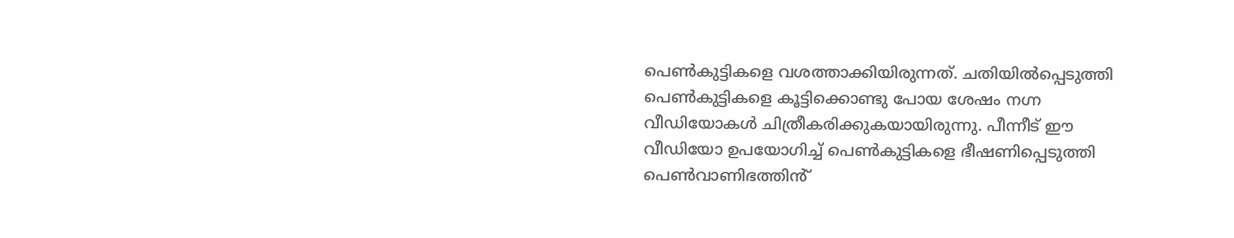പെൺകുട്ടികളെ വശത്താക്കിയിരുന്നത്. ചതിയിൽപ്പെടുത്തി പെൺകുട്ടികളെ കൂട്ടിക്കൊണ്ടു പോയ ശേഷം നഗ്ന വീഡിയോകൾ ചിത്രീകരിക്കുകയായിരുന്നു. പീന്നീട് ഈ വീഡിയോ ഉപയോഗിച്ച് പെൺകുട്ടികളെ ഭീഷണിപ്പെടുത്തി പെൺവാണിഭത്തിൻ്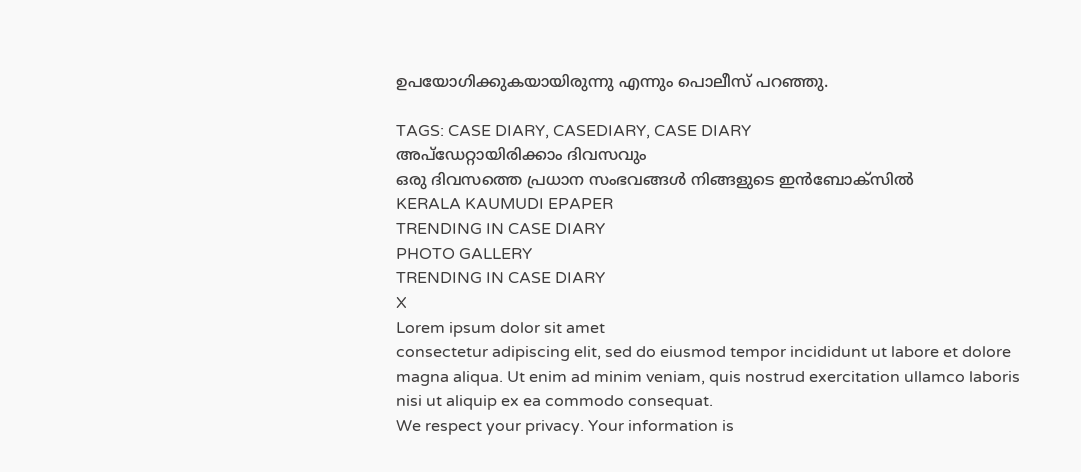ഉപയോഗിക്കുകയായിരുന്നു എന്നും പൊലീസ് പറ‌ഞ്ഞു.

TAGS: CASE DIARY, CASEDIARY, CASE DIARY
അപ്ഡേറ്റായിരിക്കാം ദിവസവും
ഒരു ദിവസത്തെ പ്രധാന സംഭവങ്ങൾ നിങ്ങളുടെ ഇൻബോക്സിൽ
KERALA KAUMUDI EPAPER
TRENDING IN CASE DIARY
PHOTO GALLERY
TRENDING IN CASE DIARY
X
Lorem ipsum dolor sit amet
consectetur adipiscing elit, sed do eiusmod tempor incididunt ut labore et dolore magna aliqua. Ut enim ad minim veniam, quis nostrud exercitation ullamco laboris nisi ut aliquip ex ea commodo consequat.
We respect your privacy. Your information is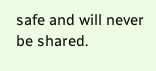safe and will never be shared.